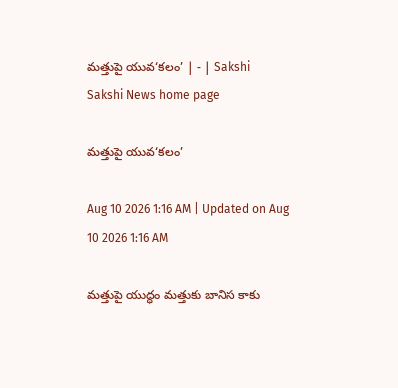మత్తుపై యువ‘కలం’ | - | Sakshi
Sakshi News home page

మత్తుపై యువ‘కలం’

Aug 10 2026 1:16 AM | Updated on Aug 10 2026 1:16 AM

మత్తుపై యుద్ధం మత్తుకు బానిస కాకు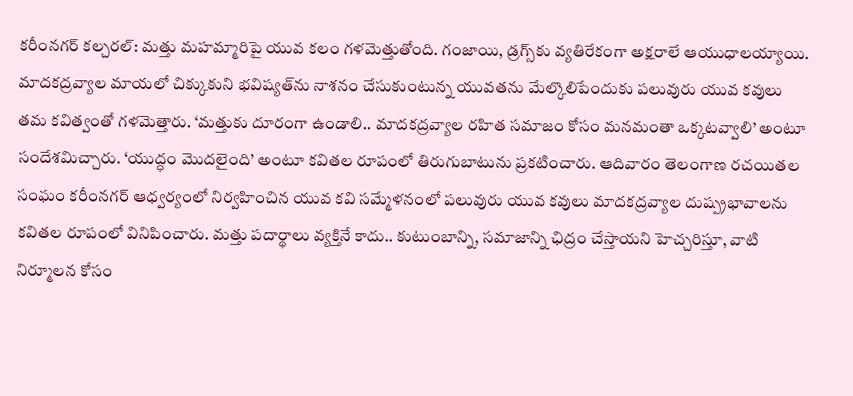కరీంనగర్‌ కల్చరల్‌: మత్తు మహమ్మారిపై యువ కలం గళమెత్తుతోంది. గంజాయి, డ్రగ్స్‌కు వ్యతిరేకంగా అక్షరాలే ఆయుధాలయ్యాయి. మాదకద్రవ్యాల మాయలో చిక్కుకుని భవిష్యత్‌ను నాశనం చేసుకుంటున్న యువతను మేల్కొలిపేందుకు పలువురు యువ కవులు తమ కవిత్వంతో గళమెత్తారు. ‘మత్తుకు దూరంగా ఉండాలి.. మాదకద్రవ్యాల రహిత సమాజం కోసం మనమంతా ఒక్కటవ్వాలి’ అంటూ సందేశమిచ్చారు. ‘యుద్ధం మొదలైంది’ అంటూ కవితల రూపంలో తిరుగుబాటును ప్రకటించారు. ఆదివారం తెలంగాణ రచయితల సంఘం కరీంనగర్‌ ఆధ్వర్యంలో నిర్వహించిన యువ కవి సమ్మేళనంలో పలువురు యువ కవులు మాదకద్రవ్యాల దుష్ప్రభావాలను కవితల రూపంలో వినిపించారు. మత్తు పదార్థాలు వ్యక్తినే కాదు.. కుటుంబాన్ని, సమాజాన్ని ఛిద్రం చేస్తాయని హెచ్చరిస్తూ, వాటి నిర్మూలన కోసం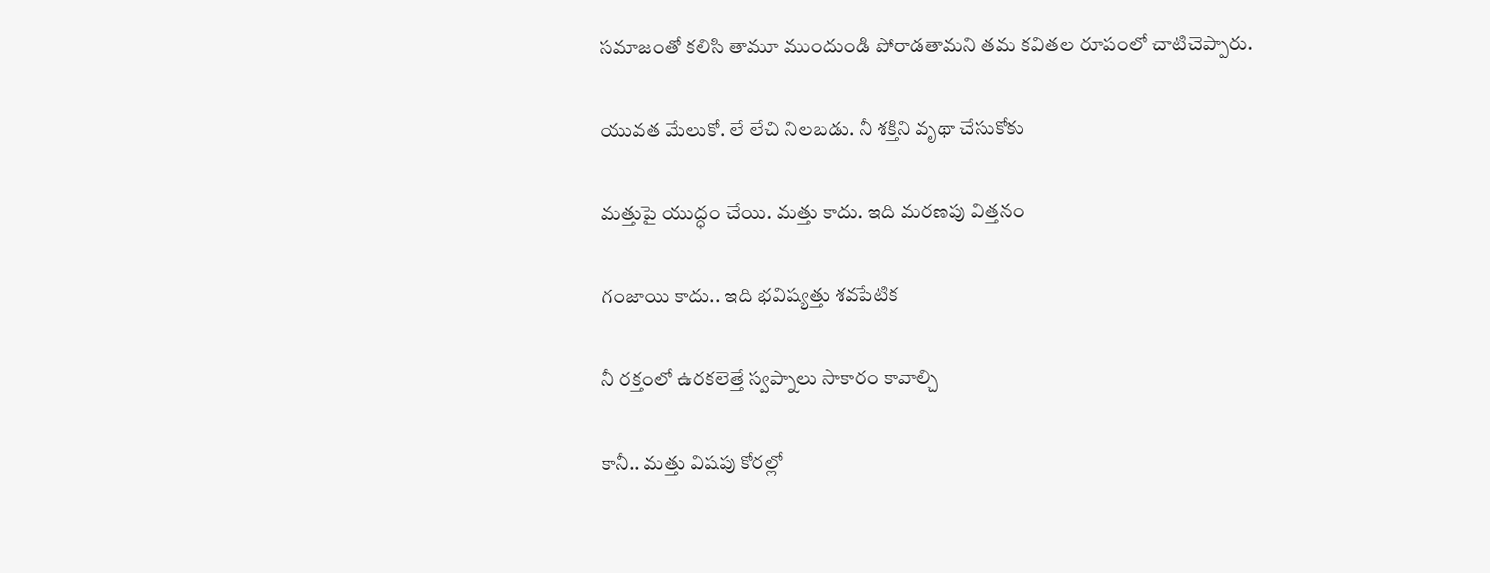సమాజంతో కలిసి తామూ ముందుండి పోరాడతామని తమ కవితల రూపంలో చాటిచెప్పారు.

యువత మేలుకో. లే లేచి నిలబడు. నీ శక్తిని వృథా చేసుకోకు

మత్తుపై యుద్ధం చేయి. మత్తు కాదు. ఇది మరణపు విత్తనం

గంజాయి కాదు.. ఇది భవిష్యత్తు శవపేటిక

నీ రక్తంలో ఉరకలెత్తే స్వప్నాలు సాకారం కావాల్చి

కానీ.. మత్తు విషపు కోరల్లో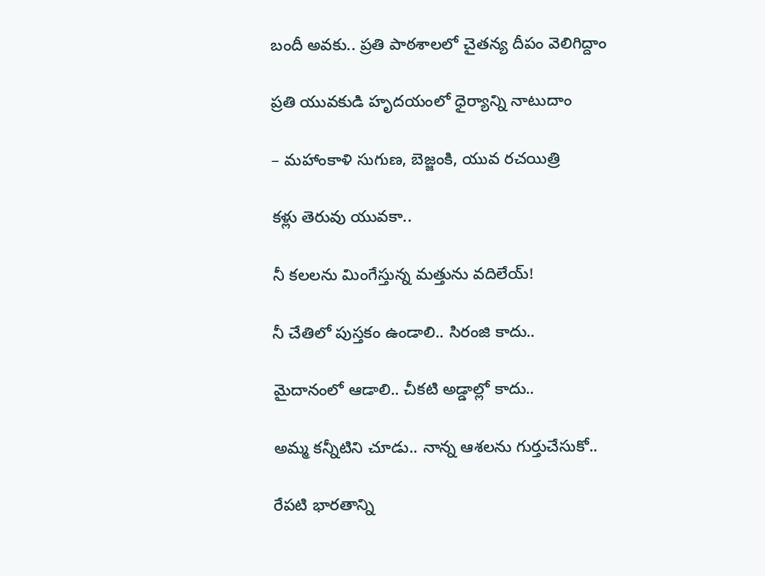బందీ అవకు.. ప్రతి పాఠశాలలో చైతన్య దీపం వెలిగిద్దాం

ప్రతి యువకుడి హృదయంలో ధైర్యాన్ని నాటుదాం

– మహాంకాళి సుగుణ, బెజ్జంకి, యువ రచయిత్రి

కళ్లు తెరువు యువకా..

నీ కలలను మింగేస్తున్న మత్తును వదిలేయ్‌!

నీ చేతిలో పుస్తకం ఉండాలి.. సిరంజి కాదు..

మైదానంలో ఆడాలి.. చీకటి అడ్డాల్లో కాదు..

అమ్మ కన్నీటిని చూడు.. నాన్న ఆశలను గుర్తుచేసుకో..

రేపటి భారతాన్ని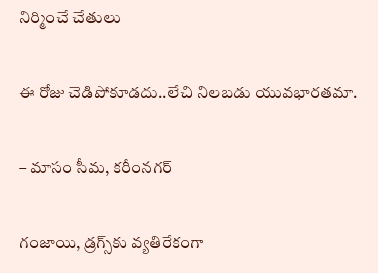నిర్మించే చేతులు

ఈ రోజు చెడిపోకూడదు..లేచి నిలబడు యువభారతమా.

– మాసం సీమ, కరీంనగర్‌

గంజాయి, డ్రగ్స్‌కు వ్యతిరేకంగా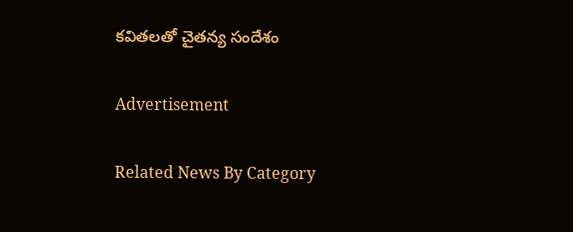కవితలతో చైతన్య సందేశం

Advertisement

Related News By Category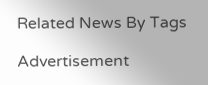Related News By Tags

Advertisement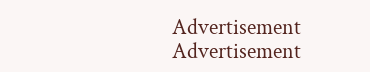Advertisement
Advertisement